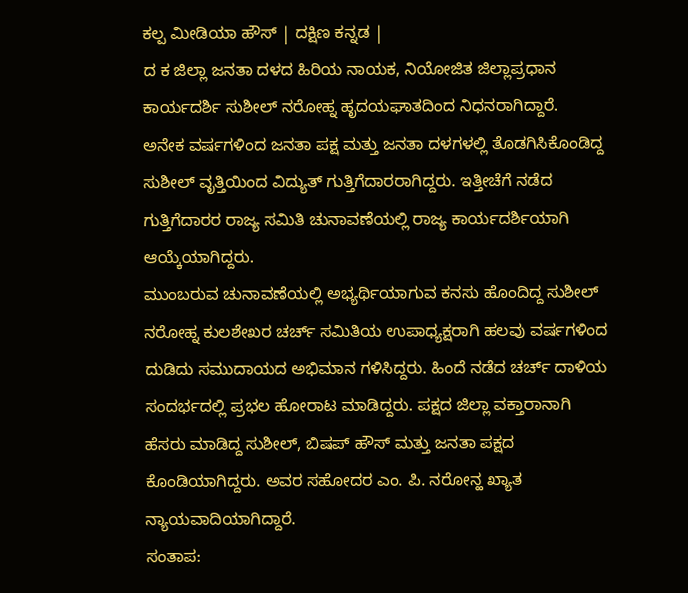ಕಲ್ಪ ಮೀಡಿಯಾ ಹೌಸ್ | ದಕ್ಷಿಣ ಕನ್ನಡ |
ದ ಕ ಜಿಲ್ಲಾ ಜನತಾ ದಳದ ಹಿರಿಯ ನಾಯಕ, ನಿಯೋಜಿತ ಜಿಲ್ಲಾಪ್ರಧಾನ ಕಾರ್ಯದರ್ಶಿ ಸುಶೀಲ್ ನರೋಹ್ನ ಹೃದಯಘಾತದಿಂದ ನಿಧನರಾಗಿದ್ದಾರೆ.
ಅನೇಕ ವರ್ಷಗಳಿಂದ ಜನತಾ ಪಕ್ಷ ಮತ್ತು ಜನತಾ ದಳಗಳಲ್ಲಿ ತೊಡಗಿಸಿಕೊಂಡಿದ್ದ ಸುಶೀಲ್ ವೃತ್ತಿಯಿಂದ ವಿದ್ಯುತ್ ಗುತ್ತಿಗೆದಾರರಾಗಿದ್ದರು. ಇತ್ತೀಚೆಗೆ ನಡೆದ ಗುತ್ತಿಗೆದಾರರ ರಾಜ್ಯ ಸಮಿತಿ ಚುನಾವಣೆಯಲ್ಲಿ ರಾಜ್ಯ ಕಾರ್ಯದರ್ಶಿಯಾಗಿ ಆಯ್ಕೆಯಾಗಿದ್ದರು.
ಮುಂಬರುವ ಚುನಾವಣೆಯಲ್ಲಿ ಅಭ್ಯರ್ಥಿಯಾಗುವ ಕನಸು ಹೊಂದಿದ್ದ ಸುಶೀಲ್ ನರೋಹ್ನ ಕುಲಶೇಖರ ಚರ್ಚ್ ಸಮಿತಿಯ ಉಪಾಧ್ಯಕ್ಷರಾಗಿ ಹಲವು ವರ್ಷಗಳಿಂದ ದುಡಿದು ಸಮುದಾಯದ ಅಭಿಮಾನ ಗಳಿಸಿದ್ದರು. ಹಿಂದೆ ನಡೆದ ಚರ್ಚ್ ದಾಳಿಯ ಸಂದರ್ಭದಲ್ಲಿ ಪ್ರಭಲ ಹೋರಾಟ ಮಾಡಿದ್ದರು. ಪಕ್ಷದ ಜಿಲ್ಲಾ ವಕ್ತಾರಾನಾಗಿ ಹೆಸರು ಮಾಡಿದ್ದ ಸುಶೀಲ್, ಬಿಷಪ್ ಹೌಸ್ ಮತ್ತು ಜನತಾ ಪಕ್ಷದ ಕೊಂಡಿಯಾಗಿದ್ದರು. ಅವರ ಸಹೋದರ ಎಂ. ಪಿ. ನರೋನ್ಹ ಖ್ಯಾತ ನ್ಯಾಯವಾದಿಯಾಗಿದ್ದಾರೆ.
ಸಂತಾಪ: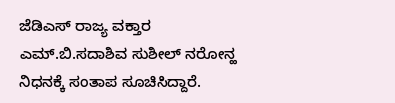ಜೆಡಿಎಸ್ ರಾಜ್ಯ ವಕ್ತಾರ ಎಮ್.ಬಿ.ಸದಾಶಿವ ಸುಶೀಲ್ ನರೋನ್ಹ ನಿಧನಕ್ಕೆ ಸಂತಾಪ ಸೂಚಿಸಿದ್ದಾರೆ.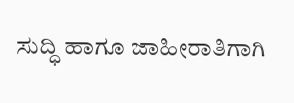ಸುದ್ಧಿ ಹಾಗೂ ಜಾಹೀರಾತಿಗಾಗಿ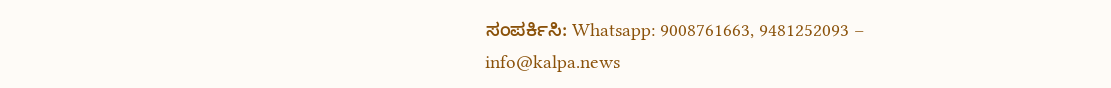ಸಂಪರ್ಕಿಸಿ: Whatsapp: 9008761663, 9481252093 – info@kalpa.news